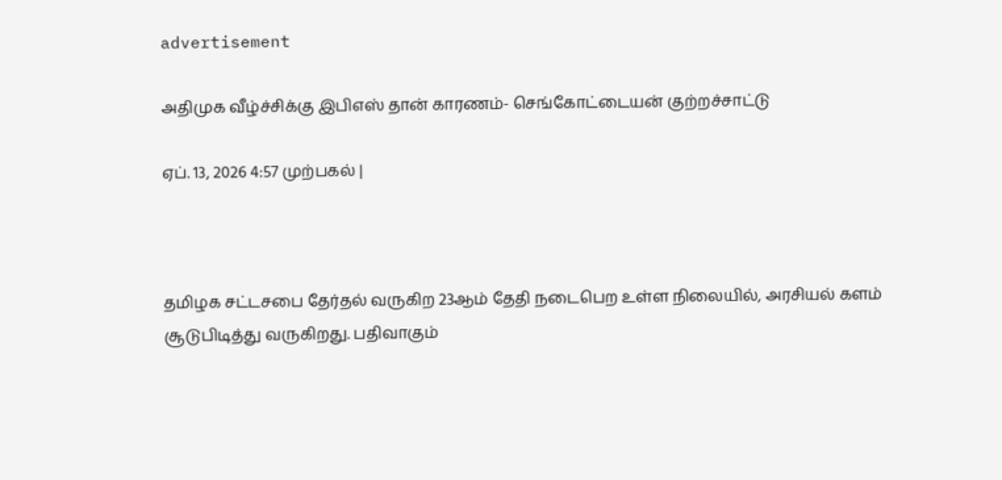advertisement

அதிமுக வீழ்ச்சிக்கு இபிஎஸ் தான் காரணம்- செங்கோட்டையன் குற்றச்சாட்டு

ஏப். 13, 2026 4:57 முற்பகல் |



தமிழக சட்டசபை தேர்தல் வருகிற 23ஆம் தேதி நடைபெற உள்ள நிலையில், அரசியல் களம் சூடுபிடித்து வருகிறது. பதிவாகும்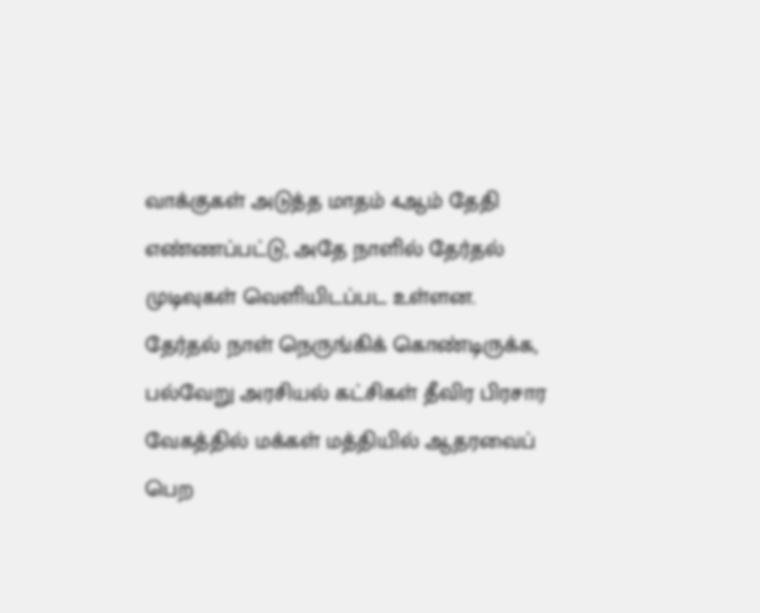வாக்குகள் அடுத்த மாதம் 4ஆம் தேதி எண்ணப்பட்டு, அதே நாளில் தேர்தல் முடிவுகள் வெளியிடப்பட உள்ளன. தேர்தல் நாள் நெருங்கிக் கொண்டிருக்க, பல்வேறு அரசியல் கட்சிகள் தீவிர பிரசார வேகத்தில் மக்கள் மத்தியில் ஆதரவைப் பெற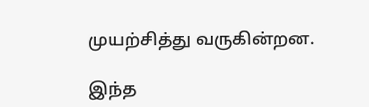முயற்சித்து வருகின்றன.

இந்த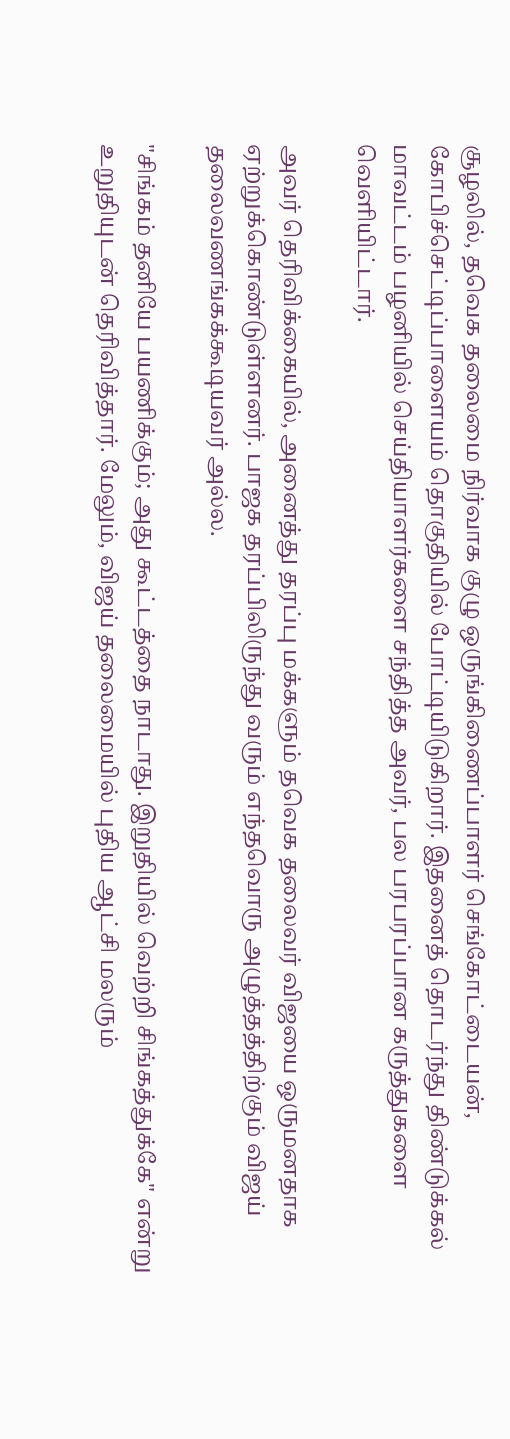சூழலில், தவெக தலைமை நிர்வாக குழு ஒருங்கிணைப்பாளர் செங்கோட்டையன், கோபிச்செட்டிப்பாளையம் தொகுதியில் போட்டியிடுகிறார். இதனைத் தொடர்ந்து திண்டுக்கல் மாவட்டம் பழனியில் செய்தியாளர்களை சந்தித்த அவர், பல பரபரப்பான கருத்துகளை வெளியிட்டார்.

அவர் தெரிவிக்கையில், அனைத்து தரப்பு மக்களும் தவெக தலைவர் விஜயை ஒருமனதாக ஏற்றுக்கொண்டுள்ளனர். பாஜக தரப்பிலிருந்து வரும் எந்தவொரு அழுத்தத்திற்கும் விஜய் தலைவணங்கக்கூடியவர் அல்ல.

"சிங்கம் தனியே பயணிக்கும்; அது கூட்டத்தை நாடாது. இறுதியில் வெற்றி சிங்கத்துக்கே" என்று உறுதியுடன் தெரிவித்தார். மேலும், விஜய் தலைமையில் புதிய ஆட்சி மலரும்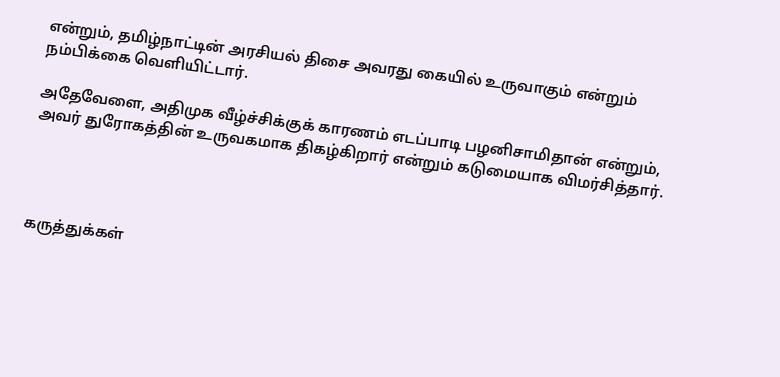என்றும், தமிழ்நாட்டின் அரசியல் திசை அவரது கையில் உருவாகும் என்றும் நம்பிக்கை வெளியிட்டார்.

அதேவேளை, அதிமுக வீழ்ச்சிக்குக் காரணம் எடப்பாடி பழனிசாமிதான் என்றும், அவர் துரோகத்தின் உருவகமாக திகழ்கிறார் என்றும் கடுமையாக விமர்சித்தார்.




கருத்துக்கள்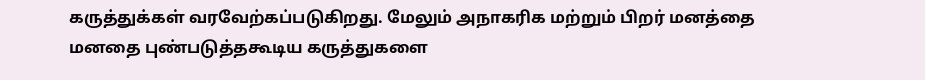கருத்துக்கள் வரவேற்கப்படுகிறது. மேலும் அநாகரிக மற்றும் பிறர் மனத்தை மனதை புண்படுத்தகூடிய கருத்துகளை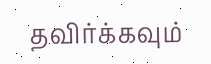தவிர்க்கவும்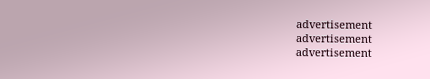advertisement
advertisement
advertisement